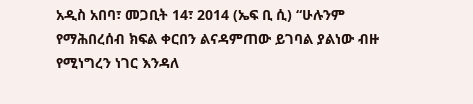አዲስ አበባ፣ መጋቢት 14፣ 2014 (ኤፍ ቢ ሲ) “ሁሉንም የማሕበረሰብ ክፍል ቀርበን ልናዳምጠው ይገባል ያልነው ብዙ የሚነግረን ነገር እንዳለ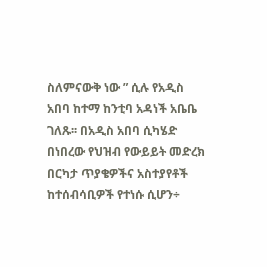ስለምናውቅ ነው ” ሲሉ የአዲስ አበባ ከተማ ከንቲባ አዳነች አቤቤ ገለጹ፡፡ በአዲስ አበባ ሲካሄድ በነበረው የህዝብ የውይይት መድረክ በርካታ ጥያቄዎችና አስተያየቶች ከተሰብሳቢዎች የተነሱ ሲሆን÷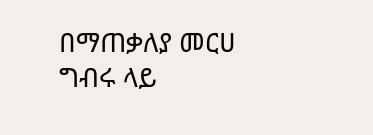በማጠቃለያ መርሀ ግብሩ ላይ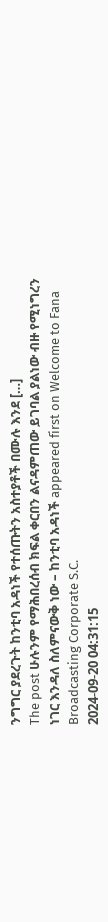ንግግር ያደረጉት ከንቲባ አዳነች የተሰጡትን አስተያቶች በሙሉ እንደ […]
The post ሁሉንም የማሕበረሰብ ክፍል ቀርበን ልናዳምጠው ይገባል ያልነው ብዙ የሚነግረን ነገር እንዳለ ስለምናውቅ ነው – ከንቲባ አዳነች appeared first on Welcome to Fana Broadcasting Corporate S.C.
2024-09-20 04:31:15